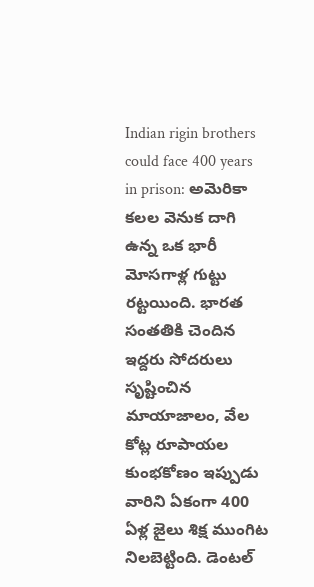Indian rigin brothers could face 400 years in prison: అమెరికా కలల వెనుక దాగి ఉన్న ఒక భారీ మోసగాళ్ల గుట్టు రట్టయింది. భారత సంతతికి చెందిన ఇద్దరు సోదరులు సృష్టించిన మాయాజాలం, వేల కోట్ల రూపాయల కుంభకోణం ఇప్పుడు వారిని ఏకంగా 400 ఏళ్ల జైలు శిక్ష ముంగిట నిలబెట్టింది. డెంటల్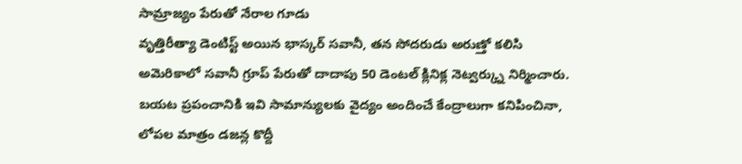సామ్రాజ్యం పేరుతో నేరాల గూడు
వృత్తిరీత్యా డెంటిస్ట్ అయిన భాస్కర్ సవానీ, తన సోదరుడు అరుణ్తో కలిసి అమెరికాలో సవానీ గ్రూప్ పేరుతో దాదాపు 50 డెంటల్ క్లినిక్ల నెట్వర్క్ను నిర్మించారు. బయట ప్రపంచానికి ఇవి సామాన్యులకు వైద్యం అందించే కేంద్రాలుగా కనిపించినా, లోపల మాత్రం డజన్ల కొద్దీ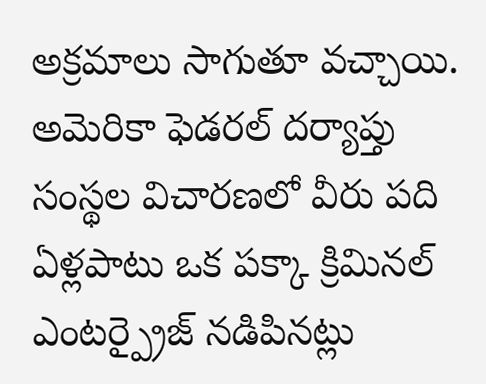అక్రమాలు సాగుతూ వచ్చాయి. అమెరికా ఫెడరల్ దర్యాప్తు సంస్థల విచారణలో వీరు పది ఏళ్లపాటు ఒక పక్కా క్రిమినల్ ఎంటర్ప్రైజ్ నడిపినట్లు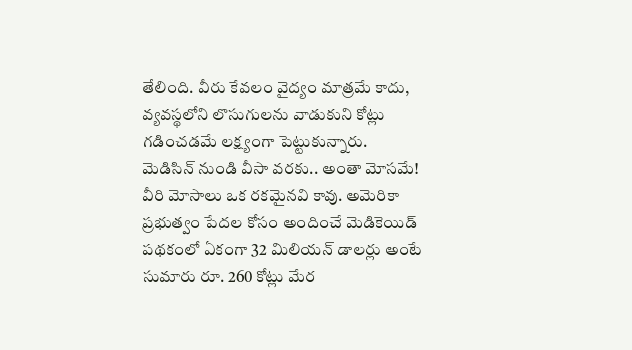తేలింది. వీరు కేవలం వైద్యం మాత్రమే కాదు, వ్యవస్థలోని లొసుగులను వాడుకుని కోట్లు గడించడమే లక్ష్యంగా పెట్టుకున్నారు.
మెడిసిన్ నుండి వీసా వరకు.. అంతా మోసమే!
వీరి మోసాలు ఒక రకమైనవి కావు. అమెరికా ప్రభుత్వం పేదల కోసం అందించే మెడికెయిడ్ పథకంలో ఏకంగా 32 మిలియన్ డాలర్లు అంటే సుమారు రూ. 260 కోట్లు మేర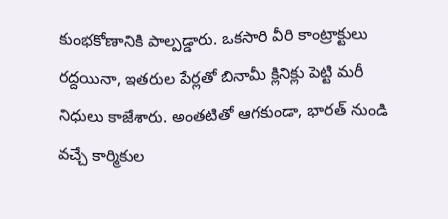కుంభకోణానికి పాల్పడ్డారు. ఒకసారి వీరి కాంట్రాక్టులు రద్దయినా, ఇతరుల పేర్లతో బినామీ క్లినిక్లు పెట్టి మరీ నిధులు కాజేశారు. అంతటితో ఆగకుండా, భారత్ నుండి వచ్చే కార్మికుల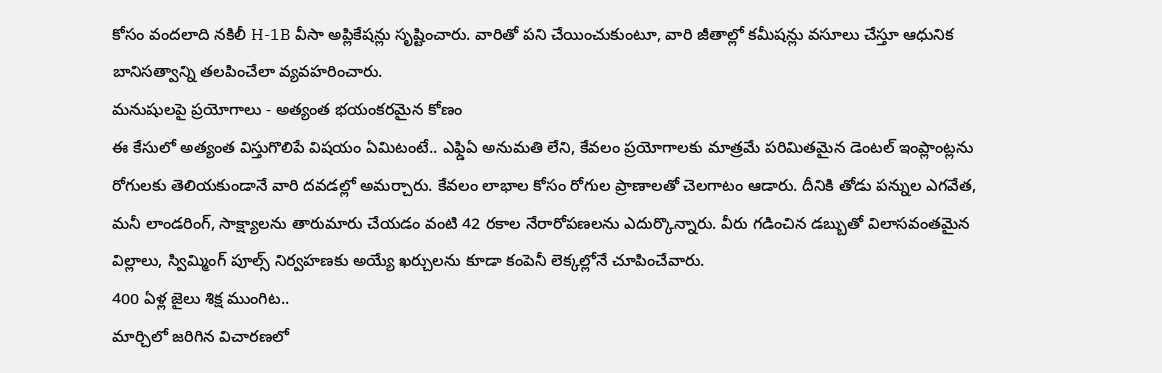కోసం వందలాది నకిలీ H-1B వీసా అప్లికేషన్లు సృష్టించారు. వారితో పని చేయించుకుంటూ, వారి జీతాల్లో కమీషన్లు వసూలు చేస్తూ ఆధునిక బానిసత్వాన్ని తలపించేలా వ్యవహరించారు.
మనుషులపై ప్రయోగాలు - అత్యంత భయంకరమైన కోణం
ఈ కేసులో అత్యంత విస్తుగొలిపే విషయం ఏమిటంటే.. ఎఫ్డిఏ అనుమతి లేని, కేవలం ప్రయోగాలకు మాత్రమే పరిమితమైన డెంటల్ ఇంప్లాంట్లను రోగులకు తెలియకుండానే వారి దవడల్లో అమర్చారు. కేవలం లాభాల కోసం రోగుల ప్రాణాలతో చెలగాటం ఆడారు. దీనికి తోడు పన్నుల ఎగవేత, మనీ లాండరింగ్, సాక్ష్యాలను తారుమారు చేయడం వంటి 42 రకాల నేరారోపణలను ఎదుర్కొన్నారు. వీరు గడించిన డబ్బుతో విలాసవంతమైన విల్లాలు, స్విమ్మింగ్ పూల్స్ నిర్వహణకు అయ్యే ఖర్చులను కూడా కంపెనీ లెక్కల్లోనే చూపించేవారు.
400 ఏళ్ల జైలు శిక్ష ముంగిట..
మార్చిలో జరిగిన విచారణలో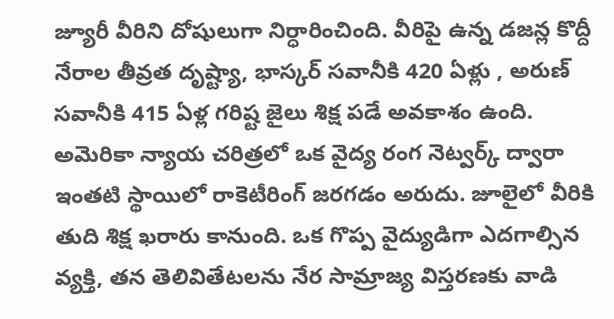జ్యూరీ వీరిని దోషులుగా నిర్ధారించింది. వీరిపై ఉన్న డజన్ల కొద్దీ నేరాల తీవ్రత దృష్ట్యా, భాస్కర్ సవానీకి 420 ఏళ్లు , అరుణ్ సవానీకి 415 ఏళ్ల గరిష్ట జైలు శిక్ష పడే అవకాశం ఉంది. అమెరికా న్యాయ చరిత్రలో ఒక వైద్య రంగ నెట్వర్క్ ద్వారా ఇంతటి స్థాయిలో రాకెటీరింగ్ జరగడం అరుదు. జూలైలో వీరికి తుది శిక్ష ఖరారు కానుంది. ఒక గొప్ప వైద్యుడిగా ఎదగాల్సిన వ్యక్తి, తన తెలివితేటలను నేర సామ్రాజ్య విస్తరణకు వాడి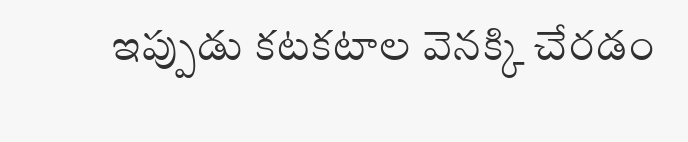ఇప్పుడు కటకటాల వెనక్కి చేరడం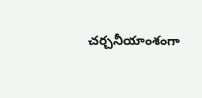చర్చనీయాంశంగా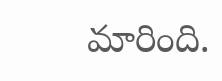మారింది.